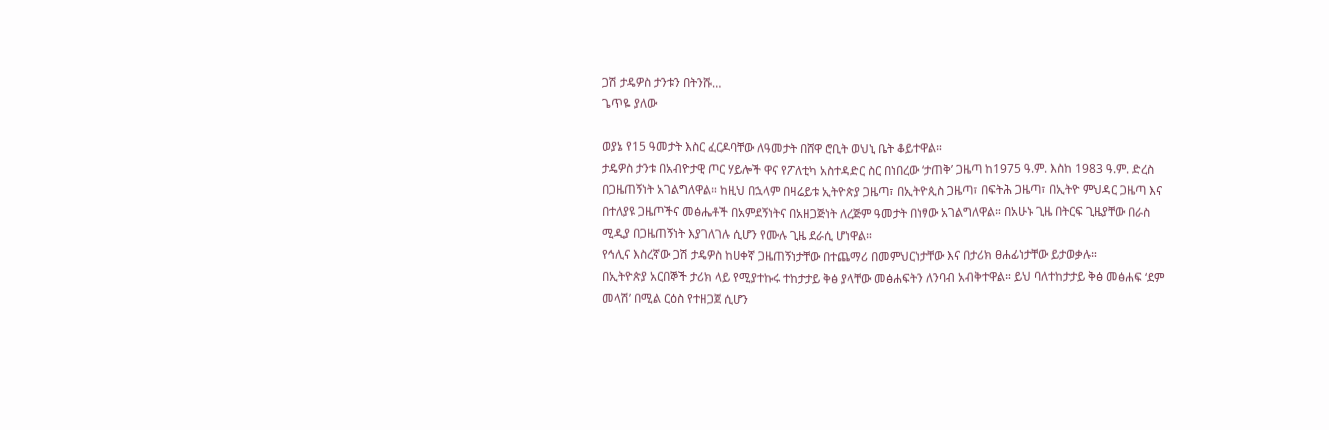ጋሽ ታዴዎስ ታንቱን በትንሹ…
ጌጥዬ ያለው

ወያኔ የ15 ዓመታት እስር ፈርዶባቸው ለዓመታት በሸዋ ሮቢት ወህኒ ቤት ቆይተዋል።
ታዴዎስ ታንቱ በአብዮታዊ ጦር ሃይሎች ዋና የፖለቲካ አስተዳድር ስር በነበረው ‘ታጠቅ’ ጋዜጣ ከ1975 ዓ.ም. እስከ 1983 ዓ.ም. ድረስ በጋዜጠኝነት አገልግለዋል። ከዚህ በኋላም በዛሬይቱ ኢትዮጵያ ጋዜጣ፣ በኢትዮጲስ ጋዜጣ፣ በፍትሕ ጋዜጣ፣ በኢትዮ ምህዳር ጋዜጣ እና በተለያዩ ጋዜጦችና መፅሔቶች በአምደኝነትና በአዘጋጅነት ለረጅም ዓመታት በነፃው አገልግለዋል። በአሁኑ ጊዜ በትርፍ ጊዜያቸው በራስ ሚዲያ በጋዜጠኝነት እያገለገሉ ሲሆን የሙሉ ጊዜ ደራሲ ሆነዋል።
የኅሊና እስረኛው ጋሽ ታዴዎስ ከሀቀኛ ጋዜጠኝነታቸው በተጨማሪ በመምህርነታቸው እና በታሪክ ፀሐፊነታቸው ይታወቃሉ።
በኢትዮጵያ አርበኞች ታሪክ ላይ የሚያተኩሩ ተከታታይ ቅፅ ያላቸው መፅሐፍትን ለንባብ አብቅተዋል። ይህ ባለተከታታይ ቅፅ መፅሐፍ ‘ደም መላሽ’ በሚል ርዕስ የተዘጋጀ ሲሆን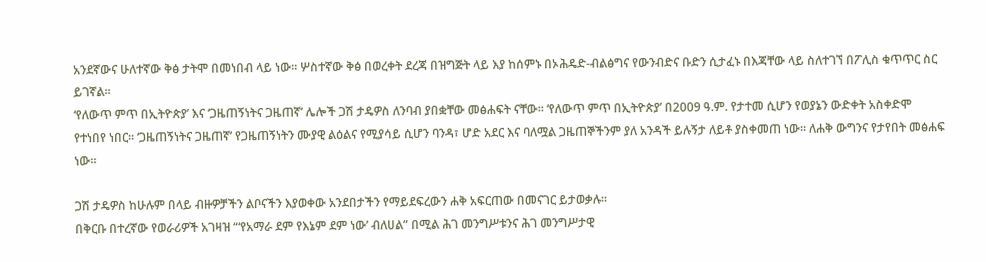አንደኛውና ሁለተኛው ቅፅ ታትሞ በመነበብ ላይ ነው። ሦስተኛው ቅፅ በወረቀት ደረጃ በዝግጅት ላይ እያ ከሰምኑ በኦሕዴድ-ብልፅግና የውንብድና ቡድን ሲታፈኑ በእጃቸው ላይ ስለተገኘ በፖሊስ ቁጥጥር ስር ይገኛል።
‘የለውጥ ምጥ በኢትዮጵያ’ እና ‘ጋዜጠኝነትና ጋዜጠኛ’ ሌሎች ጋሽ ታዴዎስ ለንባብ ያበቋቸው መፅሐፍት ናቸው። ‘የለውጥ ምጥ በኢትዮጵያ’ በ2009 ዓ.ም. የታተመ ሲሆን የወያኔን ውድቀት አስቀድሞ የተነበየ ነበር። ‘ጋዜጠኝነትና ጋዜጠኛ’ የጋዜጠኝነትን ሙያዊ ልዕልና የሚያሳይ ሲሆን ባንዳ፣ ሆድ አደር እና ባለሟል ጋዜጠኞችንም ያለ አንዳች ይሉኝታ ለይቶ ያስቀመጠ ነው። ለሐቅ ውግንና የታየበት መፅሐፍ ነው።

ጋሽ ታዴዎስ ከሁሉም በላይ ብዙዎቻችን ልቦናችን እያወቀው አንደበታችን የማይደፍረውን ሐቅ አፍርጠው በመናገር ይታወቃሉ።
በቅርቡ በተረኛው የወራሪዎች አገዛዝ “‘የአማራ ደም የእኔም ደም ነው’ ብለሀል” በሚል ሕገ መንግሥቱንና ሕገ መንግሥታዊ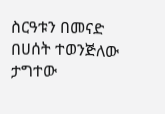ስርዓቱን በመናድ በሀሰት ተወንጅለው ታግተው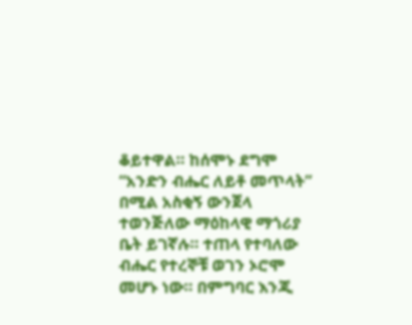ቆይተዋል። ከሰሞኑ ደግሞ “አንድን ብሔር ለይቶ መጥላት” በሚል አስቂኝ ውንጀላ ተወንጅለው ማዕከላዊ ማጎሪያ ቤት ይገኛሉ። ተጠላ የተባለው ብሔር የተረኞቹ ወገን ኦሮሞ መሆኑ ነው። በምግባር እንጂ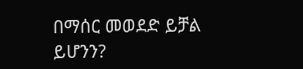በማሰር መወደድ ይቻል ይሆንን?